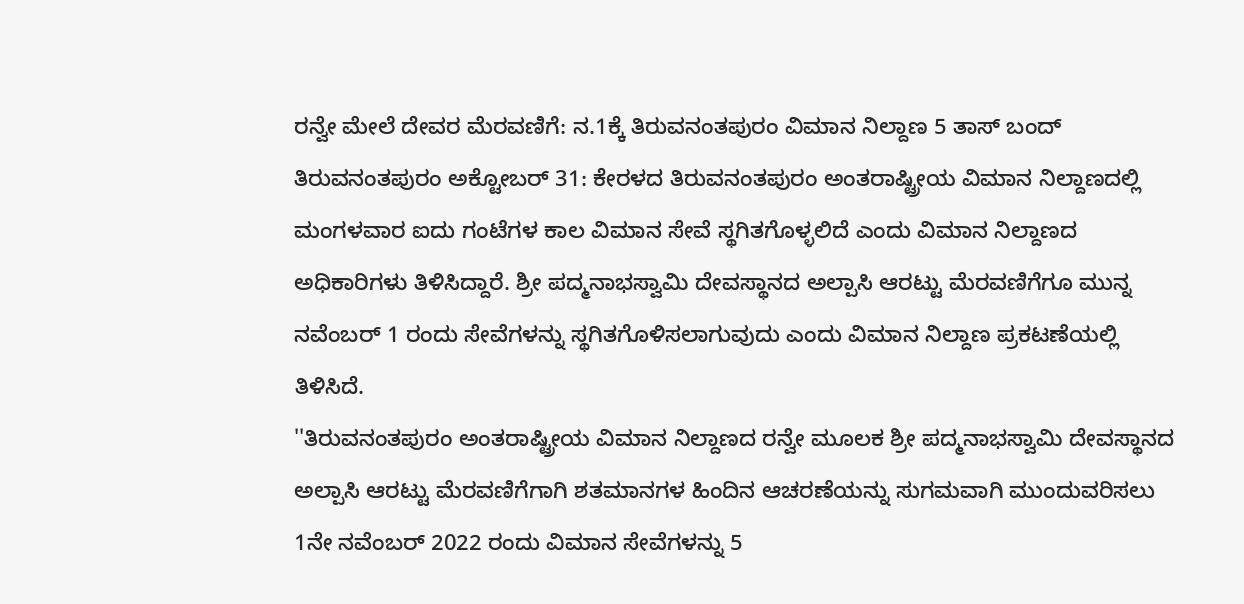ರನ್ವೇ ಮೇಲೆ ದೇವರ ಮೆರವಣಿಗೆ: ನ.1ಕ್ಕೆ ತಿರುವನಂತಪುರಂ ವಿಮಾನ ನಿಲ್ದಾಣ 5 ತಾಸ್ ಬಂದ್
ತಿರುವನಂತಪುರಂ ಅಕ್ಟೋಬರ್ 31: ಕೇರಳದ ತಿರುವನಂತಪುರಂ ಅಂತರಾಷ್ಟ್ರೀಯ ವಿಮಾನ ನಿಲ್ದಾಣದಲ್ಲಿ ಮಂಗಳವಾರ ಐದು ಗಂಟೆಗಳ ಕಾಲ ವಿಮಾನ ಸೇವೆ ಸ್ಥಗಿತಗೊಳ್ಳಲಿದೆ ಎಂದು ವಿಮಾನ ನಿಲ್ದಾಣದ ಅಧಿಕಾರಿಗಳು ತಿಳಿಸಿದ್ದಾರೆ. ಶ್ರೀ ಪದ್ಮನಾಭಸ್ವಾಮಿ ದೇವಸ್ಥಾನದ ಅಲ್ಪಾಸಿ ಆರಟ್ಟು ಮೆರವಣಿಗೆಗೂ ಮುನ್ನ ನವೆಂಬರ್ 1 ರಂದು ಸೇವೆಗಳನ್ನು ಸ್ಥಗಿತಗೊಳಿಸಲಾಗುವುದು ಎಂದು ವಿಮಾನ ನಿಲ್ದಾಣ ಪ್ರಕಟಣೆಯಲ್ಲಿ ತಿಳಿಸಿದೆ.
''ತಿರುವನಂತಪುರಂ ಅಂತರಾಷ್ಟ್ರೀಯ ವಿಮಾನ ನಿಲ್ದಾಣದ ರನ್ವೇ ಮೂಲಕ ಶ್ರೀ ಪದ್ಮನಾಭಸ್ವಾಮಿ ದೇವಸ್ಥಾನದ ಅಲ್ಪಾಸಿ ಆರಟ್ಟು ಮೆರವಣಿಗೆಗಾಗಿ ಶತಮಾನಗಳ ಹಿಂದಿನ ಆಚರಣೆಯನ್ನು ಸುಗಮವಾಗಿ ಮುಂದುವರಿಸಲು 1ನೇ ನವೆಂಬರ್ 2022 ರಂದು ವಿಮಾನ ಸೇವೆಗಳನ್ನು 5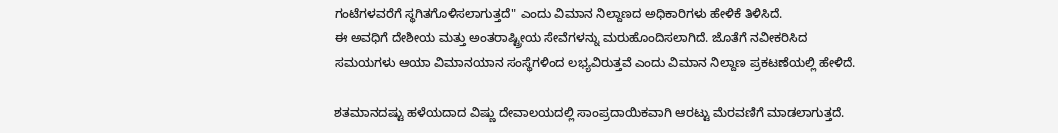ಗಂಟೆಗಳವರೆಗೆ ಸ್ಥಗಿತಗೊಳಿಸಲಾಗುತ್ತದೆ" ಎಂದು ವಿಮಾನ ನಿಲ್ದಾಣದ ಅಧಿಕಾರಿಗಳು ಹೇಳಿಕೆ ತಿಳಿಸಿದೆ.
ಈ ಅವಧಿಗೆ ದೇಶೀಯ ಮತ್ತು ಅಂತರಾಷ್ಟ್ರೀಯ ಸೇವೆಗಳನ್ನು ಮರುಹೊಂದಿಸಲಾಗಿದೆ. ಜೊತೆಗೆ ನವೀಕರಿಸಿದ ಸಮಯಗಳು ಆಯಾ ವಿಮಾನಯಾನ ಸಂಸ್ಥೆಗಳಿಂದ ಲಭ್ಯವಿರುತ್ತವೆ ಎಂದು ವಿಮಾನ ನಿಲ್ದಾಣ ಪ್ರಕಟಣೆಯಲ್ಲಿ ಹೇಳಿದೆ.

ಶತಮಾನದಷ್ಟು ಹಳೆಯದಾದ ವಿಷ್ಣು ದೇವಾಲಯದಲ್ಲಿ ಸಾಂಪ್ರದಾಯಿಕವಾಗಿ ಆರಟ್ಟು ಮೆರವಣಿಗೆ ಮಾಡಲಾಗುತ್ತದೆ.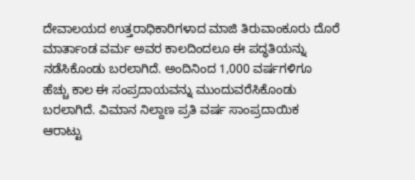ದೇವಾಲಯದ ಉತ್ತರಾಧಿಕಾರಿಗಳಾದ ಮಾಜಿ ತಿರುವಾಂಕೂರು ದೊರೆ ಮಾರ್ತಾಂಡ ವರ್ಮ ಅವರ ಕಾಲದಿಂದಲೂ ಈ ಪದ್ಧತಿಯನ್ನು ನಡೆಸಿಕೊಂಡು ಬರಲಾಗಿದೆ. ಅಂದಿನಿಂದ 1,000 ವರ್ಷಗಳಿಗೂ ಹೆಚ್ಚು ಕಾಲ ಈ ಸಂಪ್ರದಾಯವನ್ನು ಮುಂದುವರೆಸಿಕೊಂಡು ಬರಲಾಗಿದೆ. ವಿಮಾನ ನಿಲ್ದಾಣ ಪ್ರತಿ ವರ್ಷ ಸಾಂಪ್ರದಾಯಿಕ ಆರಾಟ್ಟು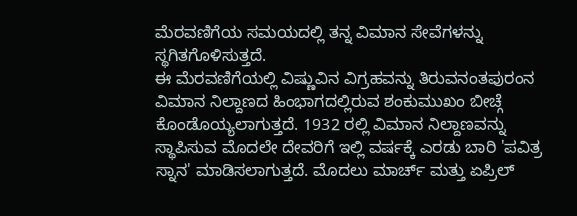ಮೆರವಣಿಗೆಯ ಸಮಯದಲ್ಲಿ ತನ್ನ ವಿಮಾನ ಸೇವೆಗಳನ್ನು ಸ್ಥಗಿತಗೊಳಿಸುತ್ತದೆ.
ಈ ಮೆರವಣಿಗೆಯಲ್ಲಿ ವಿಷ್ಣುವಿನ ವಿಗ್ರಹವನ್ನು ತಿರುವನಂತಪುರಂನ ವಿಮಾನ ನಿಲ್ದಾಣದ ಹಿಂಭಾಗದಲ್ಲಿರುವ ಶಂಕುಮುಖಂ ಬೀಚ್ಗೆ ಕೊಂಡೊಯ್ಯಲಾಗುತ್ತದೆ. 1932 ರಲ್ಲಿ ವಿಮಾನ ನಿಲ್ದಾಣವನ್ನು ಸ್ಥಾಪಿಸುವ ಮೊದಲೇ ದೇವರಿಗೆ ಇಲ್ಲಿ ವರ್ಷಕ್ಕೆ ಎರಡು ಬಾರಿ 'ಪವಿತ್ರ ಸ್ನಾನ' ಮಾಡಿಸಲಾಗುತ್ತದೆ. ಮೊದಲು ಮಾರ್ಚ್ ಮತ್ತು ಏಪ್ರಿಲ್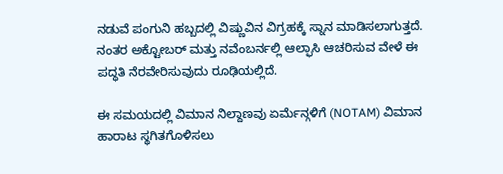ನಡುವೆ ಪಂಗುನಿ ಹಬ್ಬದಲ್ಲಿ ವಿಷ್ಣುವಿನ ವಿಗ್ರಹಕ್ಕೆ ಸ್ನಾನ ಮಾಡಿಸಲಾಗುತ್ತದೆ. ನಂತರ ಅಕ್ಟೋಬರ್ ಮತ್ತು ನವೆಂಬರ್ನಲ್ಲಿ ಆಲ್ಫಾಸಿ ಆಚರಿಸುವ ವೇಳೆ ಈ ಪದ್ಧತಿ ನೆರವೇರಿಸುವುದು ರೂಢಿಯಲ್ಲಿದೆ.

ಈ ಸಮಯದಲ್ಲಿ ವಿಮಾನ ನಿಲ್ದಾಣವು ಏರ್ಮೆನ್ಗಳಿಗೆ (NOTAM) ವಿಮಾನ ಹಾರಾಟ ಸ್ಥಗಿತಗೊಳಿಸಲು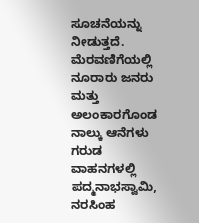ಸೂಚನೆಯನ್ನು ನೀಡುತ್ತದೆ. ಮೆರವಣಿಗೆಯಲ್ಲಿ ನೂರಾರು ಜನರು ಮತ್ತು ಅಲಂಕಾರಗೊಂಡ ನಾಲ್ಕು ಆನೆಗಳು ಗರುಡ ವಾಹನಗಳಲ್ಲಿ ಪದ್ಮನಾಭಸ್ವಾಮಿ, ನರಸಿಂಹ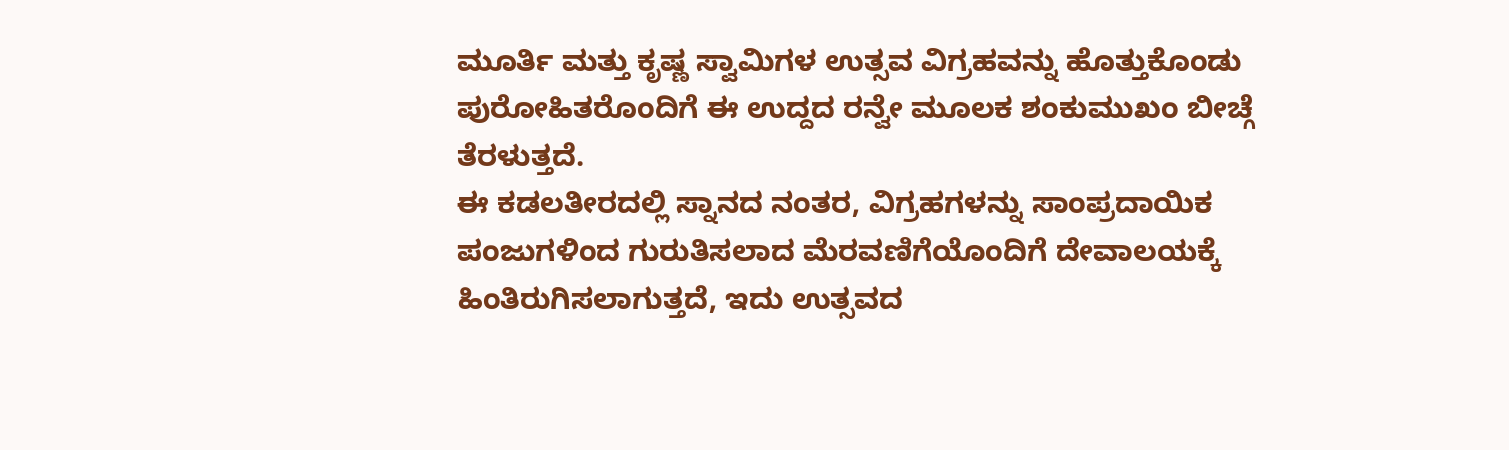ಮೂರ್ತಿ ಮತ್ತು ಕೃಷ್ಣ ಸ್ವಾಮಿಗಳ ಉತ್ಸವ ವಿಗ್ರಹವನ್ನು ಹೊತ್ತುಕೊಂಡು ಪುರೋಹಿತರೊಂದಿಗೆ ಈ ಉದ್ದದ ರನ್ವೇ ಮೂಲಕ ಶಂಕುಮುಖಂ ಬೀಚ್ಗೆ ತೆರಳುತ್ತದೆ.
ಈ ಕಡಲತೀರದಲ್ಲಿ ಸ್ನಾನದ ನಂತರ, ವಿಗ್ರಹಗಳನ್ನು ಸಾಂಪ್ರದಾಯಿಕ ಪಂಜುಗಳಿಂದ ಗುರುತಿಸಲಾದ ಮೆರವಣಿಗೆಯೊಂದಿಗೆ ದೇವಾಲಯಕ್ಕೆ ಹಿಂತಿರುಗಿಸಲಾಗುತ್ತದೆ, ಇದು ಉತ್ಸವದ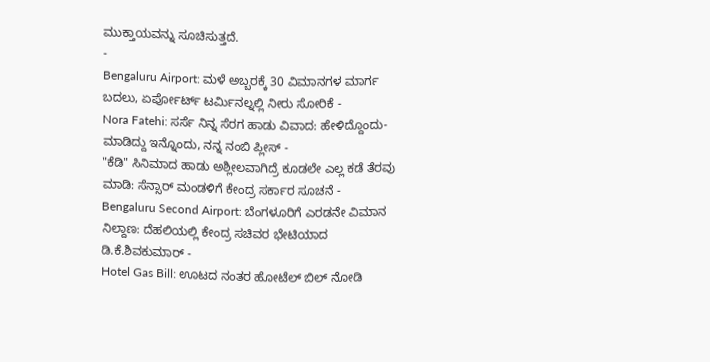ಮುಕ್ತಾಯವನ್ನು ಸೂಚಿಸುತ್ತದೆ.
-
Bengaluru Airport: ಮಳೆ ಅಬ್ಬರಕ್ಕೆ 30 ವಿಮಾನಗಳ ಮಾರ್ಗ ಬದಲು, ಏರ್ಪೋರ್ಟ್ ಟರ್ಮಿನಲ್ನಲ್ಲಿ ನೀರು ಸೋರಿಕೆ -
Nora Fatehi: ಸರ್ಸೆ ನಿನ್ನ ಸೆರಗ ಹಾಡು ವಿವಾದ: ಹೇಳಿದ್ದೊಂದು- ಮಾಡಿದ್ದು ಇನ್ನೊಂದು, ನನ್ನ ನಂಬಿ ಪ್ಲೀಸ್ -
"ಕೆಡಿ" ಸಿನಿಮಾದ ಹಾಡು ಅಶ್ಲೀಲವಾಗಿದ್ರೆ ಕೂಡಲೇ ಎಲ್ಲ ಕಡೆ ತೆರವು ಮಾಡಿ: ಸೆನ್ಸಾರ್ ಮಂಡಳಿಗೆ ಕೇಂದ್ರ ಸರ್ಕಾರ ಸೂಚನೆ -
Bengaluru Second Airport: ಬೆಂಗಳೂರಿಗೆ ಎರಡನೇ ವಿಮಾನ ನಿಲ್ದಾಣ: ದೆಹಲಿಯಲ್ಲಿ ಕೇಂದ್ರ ಸಚಿವರ ಭೇಟಿಯಾದ ಡಿ.ಕೆ.ಶಿವಕುಮಾರ್ -
Hotel Gas Bill: ಊಟದ ನಂತರ ಹೋಟೆಲ್ ಬಿಲ್ ನೋಡಿ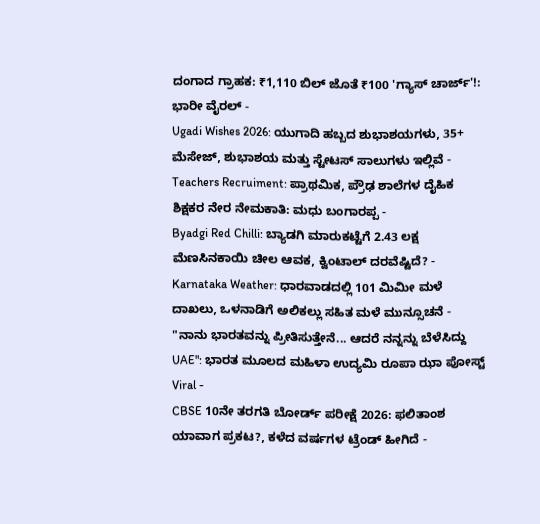ದಂಗಾದ ಗ್ರಾಹಕ: ₹1,110 ಬಿಲ್ ಜೊತೆ ₹100 'ಗ್ಯಾಸ್ ಚಾರ್ಜ್'!: ಭಾರೀ ವೈರಲ್ -
Ugadi Wishes 2026: ಯುಗಾದಿ ಹಬ್ಬದ ಶುಭಾಶಯಗಳು, 35+ ಮೆಸೇಜ್, ಶುಭಾಶಯ ಮತ್ತು ಸ್ಟೇಟಸ್ ಸಾಲುಗಳು ಇಲ್ಲಿವೆ -
Teachers Recruiment: ಪ್ರಾಥಮಿಕ, ಪ್ರೌಢ ಶಾಲೆಗಳ ದೈಹಿಕ ಶಿಕ್ಷಕರ ನೇರ ನೇಮಕಾತಿ: ಮಧು ಬಂಗಾರಪ್ಪ -
Byadgi Red Chilli: ಬ್ಯಾಡಗಿ ಮಾರುಕಟ್ಟೆಗೆ 2.43 ಲಕ್ಷ ಮೆಣಸಿನಕಾಯಿ ಚೀಲ ಆವಕ, ಕ್ವಿಂಟಾಲ್ ದರವೆಷ್ಟಿದೆ? -
Karnataka Weather: ಧಾರವಾಡದಲ್ಲಿ 101 ಮಿಮೀ ಮಳೆ ದಾಖಲು, ಒಳನಾಡಿಗೆ ಅಲಿಕಲ್ಲು ಸಹಿತ ಮಳೆ ಮುನ್ಸೂಚನೆ -
"ನಾನು ಭಾರತವನ್ನು ಪ್ರೀತಿಸುತ್ತೇನೆ... ಆದರೆ ನನ್ನನ್ನು ಬೆಳೆಸಿದ್ದು UAE": ಭಾರತ ಮೂಲದ ಮಹಿಳಾ ಉದ್ಯಮಿ ರೂಪಾ ಝಾ ಪೋಸ್ಟ್ Viral -
CBSE 10ನೇ ತರಗತಿ ಬೋರ್ಡ್ ಪರೀಕ್ಷೆ 2026: ಫಲಿತಾಂಶ ಯಾವಾಗ ಪ್ರಕಟ?, ಕಳೆದ ವರ್ಷಗಳ ಟ್ರೆಂಡ್ ಹೀಗಿದೆ -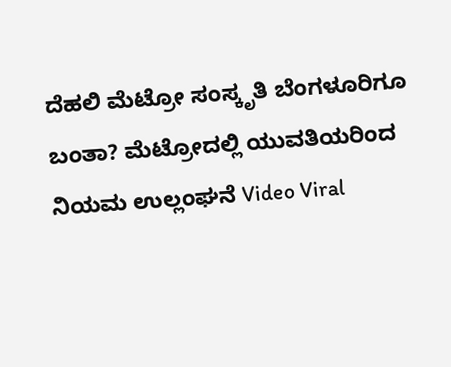ದೆಹಲಿ ಮೆಟ್ರೋ ಸಂಸ್ಕೃತಿ ಬೆಂಗಳೂರಿಗೂ ಬಂತಾ? ಮೆಟ್ರೋದಲ್ಲಿ ಯುವತಿಯರಿಂದ ನಿಯಮ ಉಲ್ಲಂಘನೆ Video Viral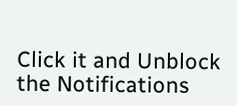Click it and Unblock the Notifications